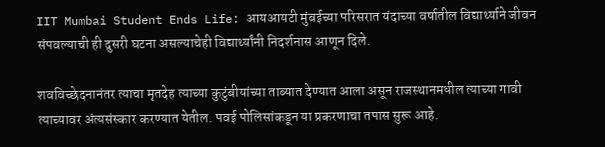IIT Mumbai Student Ends Life: आयआयटी मुंबईच्या परिसरात यंदाच्या वर्षातील विद्यार्थ्याने जीवन संपवल्याची ही दुसरी घटना असल्याचेही विद्यार्थ्यांनी निदर्शनास आणून दिले.

शवविच्छेदनानंतर त्याचा मृतदेह त्याच्या कुटुंबीयांच्या ताब्यात देण्यात आला असून राजस्थानमधील त्याच्या गावी त्याच्यावर अंत्यसंस्कार करण्यात येतील. पवई पोलिसांकडून या प्रकरणाचा तपास सुरू आहे.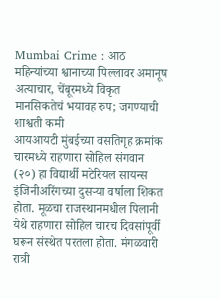Mumbai Crime : आठ महिन्यांच्या श्वानाच्या पिल्लावर अमानूष अत्याचार, चेंबूरमध्ये विकृत मानसिकतेचं भयावह रुप; जगण्याची शाश्वती कमी
आयआयटी मुंबईच्या वसतिगृह क्रमांक चारमध्ये राहणारा सोहिल संगवान (२०) हा विद्यार्थी मटेरियल सायन्स इंजिनीअरिंगच्या दुसऱ्या वर्षाला शिकत होता. मूळचा राजस्थानमधील पिलानी येथे राहणारा सोहिल चारच दिवसांपूर्वी घरून संस्थेत परतला होता. मंगळवारी रात्री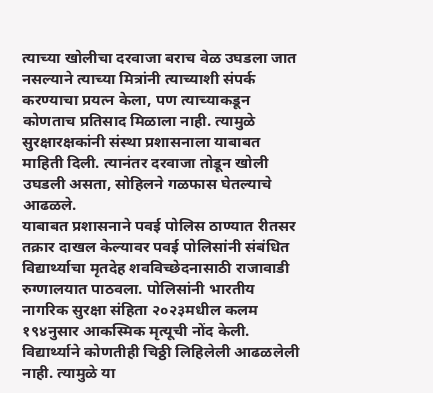त्याच्या खोलीचा दरवाजा बराच वेळ उघडला जात नसल्याने त्याच्या मित्रांनी त्याच्याशी संपर्क करण्याचा प्रयत्न केला, पण त्याच्याकडून कोणताच प्रतिसाद मिळाला नाही. त्यामुळे सुरक्षारक्षकांनी संस्था प्रशासनाला याबाबत माहिती दिली. त्यानंतर दरवाजा तोडून खोली उघडली असता, सोहिलने गळफास घेतल्याचे आढळले.
याबाबत प्रशासनाने पवई पोलिस ठाण्यात रीतसर तक्रार दाखल केल्यावर पवई पोलिसांनी संबंधित विद्यार्थ्याचा मृतदेह शवविच्छेदनासाठी राजावाडी रुग्णालयात पाठवला. पोलिसांनी भारतीय नागरिक सुरक्षा संहिता २०२३मधील कलम १९४नुसार आकस्मिक मृत्यूची नोंद केली. विद्यार्थ्याने कोणतीही चिठ्ठी लिहिलेली आढळलेली नाही. त्यामुळे या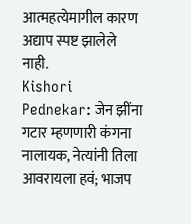आत्महत्येमागील कारण अद्याप स्पष्ट झालेले नाही.
Kishori Pednekar: जेन झींना गटार म्हणणारी कंगना नालायक, नेत्यांनी तिला आवरायला हवं; भाजप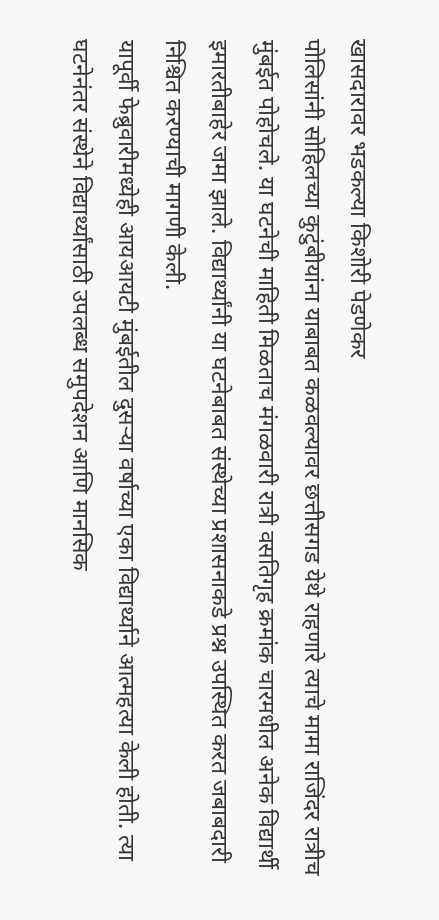खासदारावर भडकल्या किशोरी पेडणेकर
पोलिसांनी सोहिलच्या कुटुंबीयांना याबाबत कळवल्यावर छत्तीसगड येथे राहणारे त्याचे मामा राजिंदर रात्रीच मुंबईत पोहोचले. या घटनेची माहिती मिळताच मंगळवारी रात्री वसतिगृह क्रमांक चारमधील अनेक विद्यार्थी इमारतीबाहेर जमा झाले. विद्यार्थ्यांनी या घटनेबाबत संस्थेच्या प्रशासनाकडे प्रश्न उपस्थित करत जबाबदारी निश्चित करण्याची मागणी केली.
यापूर्वी फेब्रुवारीमध्येही आयआयटी मुंबईतील दुसऱ्या वर्षाच्या एका विद्यार्थ्याने आत्महत्या केली होती. त्या घटनेनंतर संस्थेने विद्यार्थ्यांसाठी उपलब्ध समुपदेशन आणि मानसिक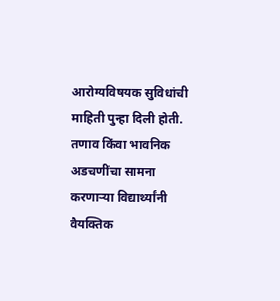आरोग्यविषयक सुविधांची माहिती पुन्हा दिली होती. तणाव किंवा भावनिक अडचणींचा सामना करणाऱ्या विद्यार्थ्यांनी वैयक्तिक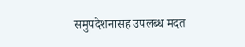समुपदेशनासह उपलब्ध मदत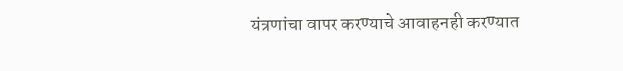यंत्रणांचा वापर करण्याचे आवाहनही करण्यात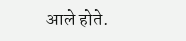आले होते.